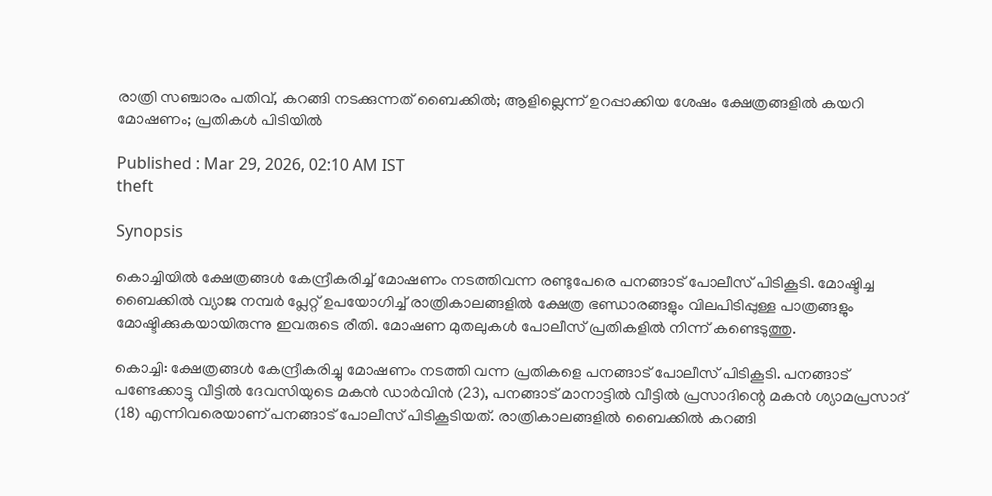രാത്രി സഞ്ചാരം പതിവ്, കറങ്ങി നടക്കുന്നത് ബൈക്കിൽ; ആളില്ലെന്ന് ഉറപ്പാക്കിയ ശേഷം ക്ഷേത്രങ്ങളിൽ കയറി മോഷണം; പ്രതികൾ പിടിയിൽ

Published : Mar 29, 2026, 02:10 AM IST
theft

Synopsis

കൊച്ചിയിൽ ക്ഷേത്രങ്ങൾ കേന്ദ്രീകരിച്ച് മോഷണം നടത്തിവന്ന രണ്ടുപേരെ പനങ്ങാട് പോലീസ് പിടികൂടി. മോഷ്ടിച്ച ബൈക്കിൽ വ്യാജ നമ്പർ പ്ലേറ്റ് ഉപയോഗിച്ച് രാത്രികാലങ്ങളിൽ ക്ഷേത്ര ഭണ്ഡാരങ്ങളും വിലപിടിപ്പുള്ള പാത്രങ്ങളും മോഷ്ടിക്കുകയായിരുന്നു ഇവരുടെ രീതി. മോഷണ മുതലുകൾ പോലീസ് പ്രതികളിൽ നിന്ന് കണ്ടെടുത്തു.

കൊച്ചി: ക്ഷേത്രങ്ങൾ കേന്ദ്രീകരിച്ചു മോഷണം നടത്തി വന്ന പ്രതികളെ പനങ്ങാട് പോലീസ് പിടികൂടി. പനങ്ങാട് പണ്ടേക്കാട്ടു വീട്ടിൽ ദേവസിയുടെ മകൻ ഡാർവിൻ (23), പനങ്ങാട് മാനാട്ടിൽ വീട്ടിൽ പ്രസാദിന്റെ മകൻ ശ്യാമപ്രസാദ് (18) എന്നിവരെയാണ് പനങ്ങാട് പോലീസ് പിടികൂടിയത്. രാത്രികാലങ്ങളിൽ ബൈക്കിൽ കറങ്ങി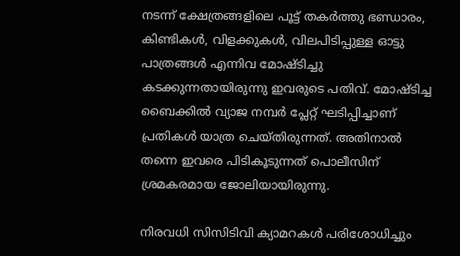നടന്ന് ക്ഷേത്രങ്ങളിലെ പൂട്ട് തകർത്തു ഭണ്ഡാരം, കിണ്ടികൾ, വിളക്കുകൾ, വിലപിടിപ്പുള്ള ഓട്ടു പാത്രങ്ങൾ എന്നിവ മോഷ്ടിച്ചു കടക്കുന്നതായിരുന്നു ഇവരുടെ പതിവ്. മോഷ്ടിച്ച ബൈക്കിൽ വ്യാജ നമ്പർ പ്ലേറ്റ് ഘടിപ്പിച്ചാണ് പ്രതികൾ യാത്ര ചെയ്തിരുന്നത്. അതിനാൽ തന്നെ ഇവരെ പിടികൂടുന്നത് പൊലീസിന് ശ്രമകരമായ ജോലിയായിരുന്നു.

നിരവധി സിസിടിവി ക്യാമറകൾ പരിശോധിച്ചും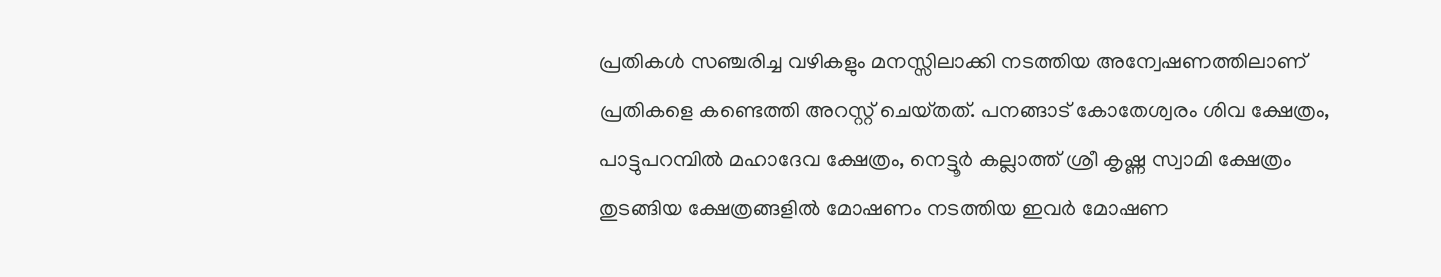പ്രതികൾ സഞ്ചരിച്ച വഴികളും മനസ്സിലാക്കി നടത്തിയ അന്വേഷണത്തിലാണ് പ്രതികളെ കണ്ടെത്തി അറസ്റ്റ് ചെയ്‌തത്. പനങ്ങാട് കോതേശ്വരം ശിവ ക്ഷേത്രം, പാട്ടുപറമ്പിൽ മഹാദേവ ക്ഷേത്രം, നെട്ടൂർ കല്ലാത്ത് ശ്രീ കൃഷ്ണ സ്വാമി ക്ഷേത്രം തുടങ്ങിയ ക്ഷേത്രങ്ങളിൽ മോഷണം നടത്തിയ ഇവർ മോഷണ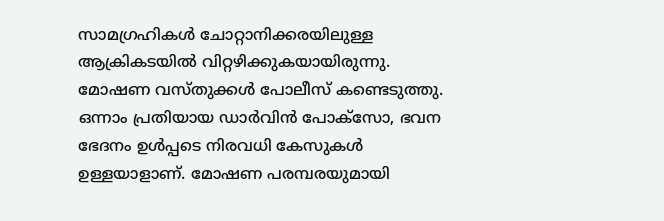സാമഗ്രഹികൾ ചോറ്റാനിക്കരയിലുള്ള ആക്രികടയിൽ വിറ്റഴിക്കുകയായിരുന്നു. മോഷണ വസ്തുക്കൾ പോലീസ് കണ്ടെടുത്തു. ഒന്നാം പ്രതിയായ ഡാർവിൻ പോക്സോ, ഭവന ഭേദനം ഉൾപ്പടെ നിരവധി കേസുകൾ ഉള്ളയാളാണ്. മോഷണ പരമ്പരയുമായി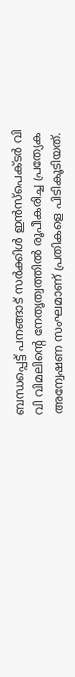ബന്ധപ്പെട്ട് പനങ്ങാട് സർക്കിൾ ഇൻസ്‌പെക്ടർ വി വി വിമലിന്റെ നേതൃത്വത്തിൽ രൂപീകരിച്ച പ്രത്യേക അന്വേഷണ സംഘമാണ് പ്രതികളെ പിടികൂടിയത്.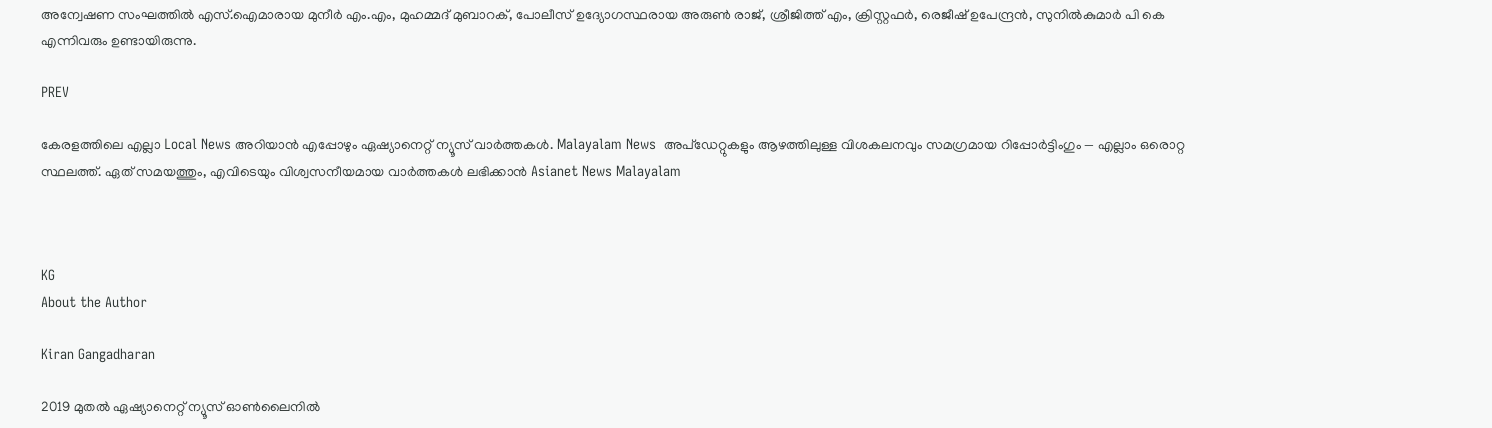അന്വേഷണ സംഘത്തിൽ എസ്.ഐമാരായ മുനീർ എം.എം, മുഹമ്മദ്‌ മുബാറക്, പോലീസ് ഉദ്യോഗസ്ഥരായ അരുൺ രാജ്, ശ്രീജിത്ത്‌ എം, ക്രിസ്റ്റഫർ, രെജീഷ് ഉപേന്ദ്രൻ, സുനിൽകുമാർ പി കെ എന്നിവരും ഉണ്ടായിരുന്നു.

PREV

കേരളത്തിലെ എല്ലാ Local News അറിയാൻ എപ്പോഴും ഏഷ്യാനെറ്റ് ന്യൂസ് വാർത്തകൾ. Malayalam News  അപ്‌ഡേറ്റുകളും ആഴത്തിലുള്ള വിശകലനവും സമഗ്രമായ റിപ്പോർട്ടിംഗും — എല്ലാം ഒരൊറ്റ സ്ഥലത്ത്. ഏത് സമയത്തും, എവിടെയും വിശ്വസനീയമായ വാർത്തകൾ ലഭിക്കാൻ Asianet News Malayalam



KG
About the Author

Kiran Gangadharan

2019 മുതല്‍ ഏഷ്യാനെറ്റ് ന്യൂസ് ഓണ്‍ലൈനില്‍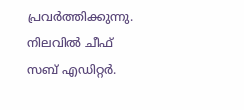പ്രവര്‍ത്തിക്കുന്നു. നിലവില്‍ ചീഫ് സബ് എഡിറ്റർ.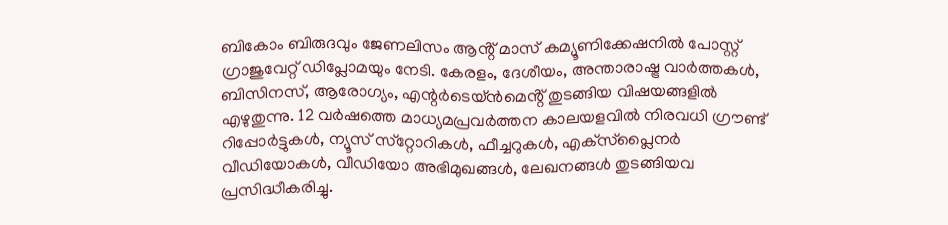ബികോം ബിരുദവും ജേണലിസം ആൻ്റ് മാസ് കമ്യൂണിക്കേഷനിൽ പോസ്റ്റ് ഗ്രാജുവേറ്റ് ഡിപ്ലോമയും നേടി. കേരളം, ദേശീയം, അന്താരാഷ്ട്ര വാര്‍ത്തകള്‍, ബിസിനസ്, ആരോഗ്യം, എന്റർടെയ്ൻമെൻ്റ് തുടങ്ങിയ വിഷയങ്ങളില്‍ എഴുതുന്നു. 12 വര്‍ഷത്തെ മാധ്യമപ്രവര്‍ത്തന കാലയളവില്‍ നിരവധി ഗ്രൗണ്ട് റിപ്പോര്‍ട്ടുകള്‍, ന്യൂസ് സ്‌റ്റോറികള്‍, ഫീച്ചറുകള്‍, എക്‌സ്‌പ്ലൈന‍ർ വീഡിയോകൾ, വീഡിയോ അഭിമുഖങ്ങള്‍, ലേഖനങ്ങള്‍ തുടങ്ങിയവ പ്രസിദ്ധീകരിച്ചു.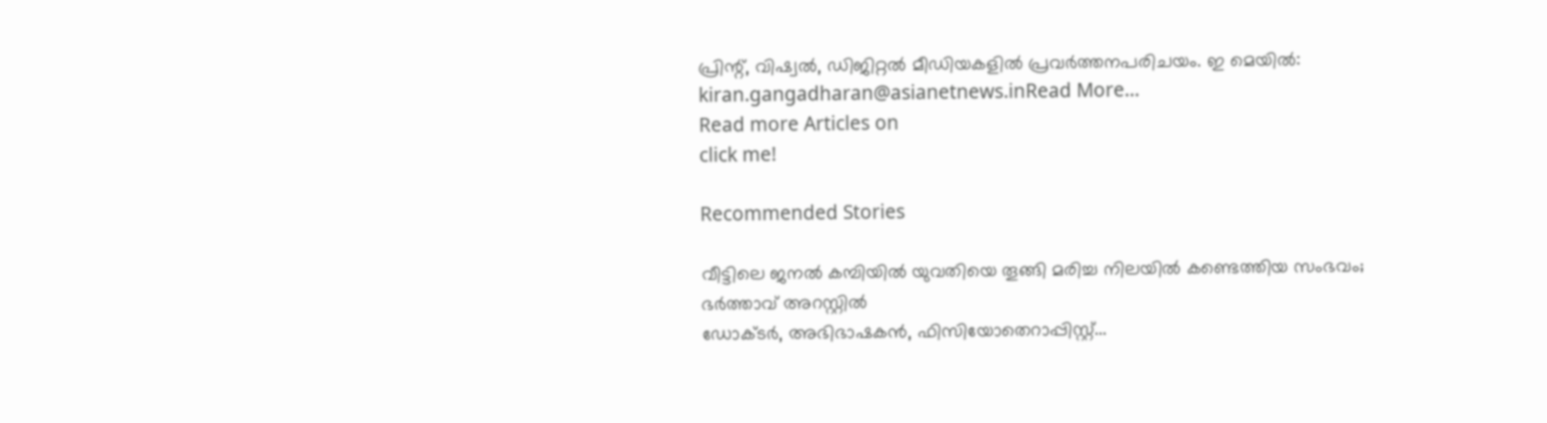പ്രിന്റ്, വിഷ്വല്‍, ഡിജിറ്റല്‍ മീഡിയകളില്‍ പ്രവര്‍ത്തനപരിചയം. ഇ മെയില്‍: kiran.gangadharan@asianetnews.inRead More...
Read more Articles on
click me!

Recommended Stories

വീട്ടിലെ ജനൽ കമ്പിയിൽ യുവതിയെ തൂങ്ങി മരിച്ച നിലയിൽ കണ്ടെത്തിയ സംഭവം; ഭർത്താവ് അറസ്റ്റിൽ
ഡോക്ടര്‍, അഭിഭാഷകന്‍, ഫിസിയോതെറാപ്പിസ്റ്റ്...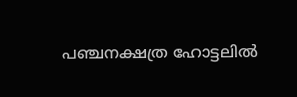പഞ്ചനക്ഷത്ര ഹോട്ടലിൽ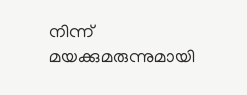നിന്ന് മയക്കുമരുന്നുമായി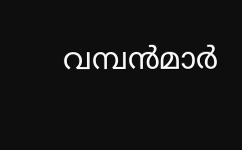വമ്പൻമാർ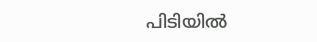പിടിയിൽ